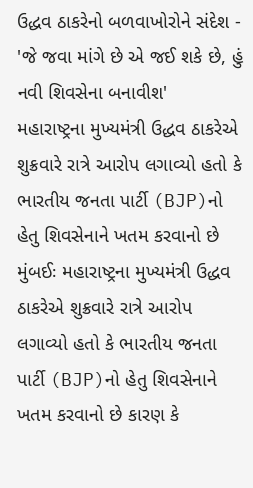ઉદ્ધવ ઠાકરેનો બળવાખોરોને સંદેશ - 'જે જવા માંગે છે એ જઈ શકે છે, હું નવી શિવસેના બનાવીશ'
મહારાષ્ટ્રના મુખ્યમંત્રી ઉદ્ધવ ઠાકરેએ શુક્રવારે રાત્રે આરોપ લગાવ્યો હતો કે ભારતીય જનતા પાર્ટી (BJP)નો હેતુ શિવસેનાને ખતમ કરવાનો છે
મુંબઈઃ મહારાષ્ટ્રના મુખ્યમંત્રી ઉદ્ધવ ઠાકરેએ શુક્રવારે રાત્રે આરોપ લગાવ્યો હતો કે ભારતીય જનતા પાર્ટી (BJP)નો હેતુ શિવસેનાને ખતમ કરવાનો છે કારણ કે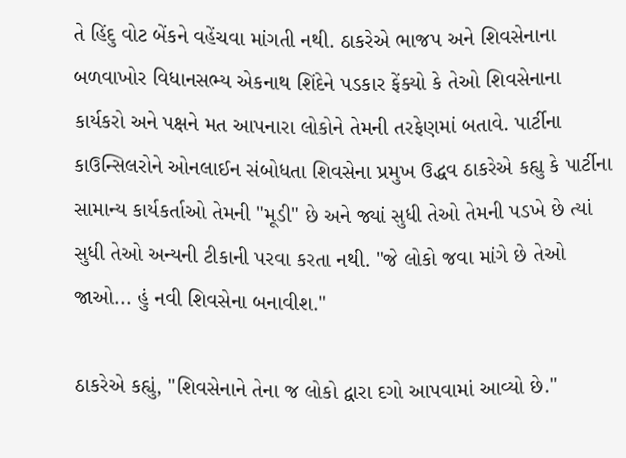તે હિંદુ વોટ બેંકને વહેંચવા માંગતી નથી. ઠાકરેએ ભાજપ અને શિવસેનાના બળવાખોર વિધાનસભ્ય એકનાથ શિંદેને પડકાર ફેંક્યો કે તેઓ શિવસેનાના કાર્યકરો અને પક્ષને મત આપનારા લોકોને તેમની તરફેણમાં બતાવે. પાર્ટીના કાઉન્સિલરોને ઓનલાઈન સંબોધતા શિવસેના પ્રમુખ ઉદ્ધવ ઠાકરેએ કહ્યુ કે પાર્ટીના સામાન્ય કાર્યકર્તાઓ તેમની "મૂડી" છે અને જ્યાં સુધી તેઓ તેમની પડખે છે ત્યાં સુધી તેઓ અન્યની ટીકાની પરવા કરતા નથી. "જે લોકો જવા માંગે છે તેઓ જાઓ... હું નવી શિવસેના બનાવીશ."

ઠાકરેએ કહ્યું, "શિવસેનાને તેના જ લોકો દ્વારા દગો આપવામાં આવ્યો છે."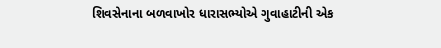શિવસેનાના બળવાખોર ધારાસભ્યોએ ગુવાહાટીની એક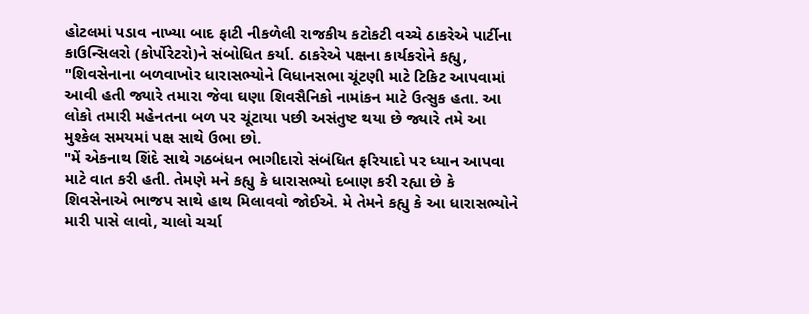હોટલમાં પડાવ નાખ્યા બાદ ફાટી નીકળેલી રાજકીય કટોકટી વચ્ચે ઠાકરેએ પાર્ટીના કાઉન્સિલરો (કોર્પોરેટરો)ને સંબોધિત કર્યા. ઠાકરેએ પક્ષના કાર્યકરોને કહ્યુ, "શિવસેનાના બળવાખોર ધારાસભ્યોને વિધાનસભા ચૂંટણી માટે ટિકિટ આપવામાં આવી હતી જ્યારે તમારા જેવા ઘણા શિવસૈનિકો નામાંકન માટે ઉત્સુક હતા. આ લોકો તમારી મહેનતના બળ પર ચૂંટાયા પછી અસંતુષ્ટ થયા છે જ્યારે તમે આ મુશ્કેલ સમયમાં પક્ષ સાથે ઉભા છો.
"મેં એકનાથ શિંદે સાથે ગઠબંધન ભાગીદારો સંબંધિત ફરિયાદો પર ધ્યાન આપવા માટે વાત કરી હતી. તેમણે મને કહ્યુ કે ધારાસભ્યો દબાણ કરી રહ્યા છે કે શિવસેનાએ ભાજપ સાથે હાથ મિલાવવો જોઈએ. મે તેમને કહ્યુ કે આ ધારાસભ્યોને મારી પાસે લાવો, ચાલો ચર્ચા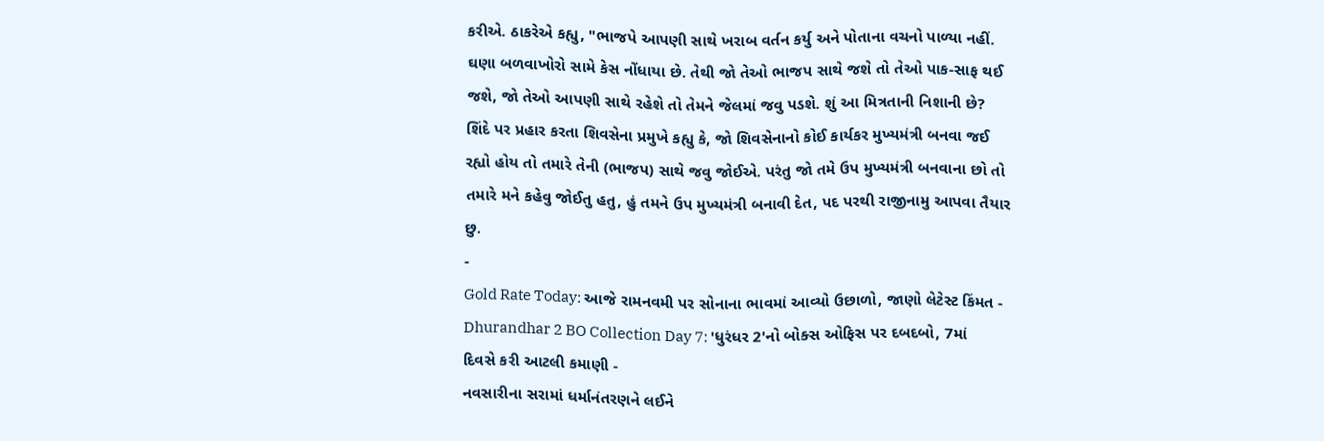કરીએ. ઠાકરેએ કહ્યુ, "ભાજપે આપણી સાથે ખરાબ વર્તન કર્યુ અને પોતાના વચનો પાળ્યા નહીં. ઘણા બળવાખોરો સામે કેસ નોંધાયા છે. તેથી જો તેઓ ભાજપ સાથે જશે તો તેઓ પાક-સાફ થઈ જશે, જો તેઓ આપણી સાથે રહેશે તો તેમને જેલમાં જવુ પડશે. શું આ મિત્રતાની નિશાની છે?
શિંદે પર પ્રહાર કરતા શિવસેના પ્રમુખે કહ્યુ કે, જો શિવસેનાનો કોઈ કાર્યકર મુખ્યમંત્રી બનવા જઈ રહ્યો હોય તો તમારે તેની (ભાજપ) સાથે જવુ જોઈએ. પરંતુ જો તમે ઉપ મુખ્યમંત્રી બનવાના છો તો તમારે મને કહેવુ જોઈતુ હતુ, હું તમને ઉપ મુખ્યમંત્રી બનાવી દેત, પદ પરથી રાજીનામુ આપવા તૈયાર છુ.
-
Gold Rate Today: આજે રામનવમી પર સોનાના ભાવમાં આવ્યો ઉછાળો, જાણો લેટેસ્ટ કિંમત -
Dhurandhar 2 BO Collection Day 7: 'ધુરંધર 2'નો બોક્સ ઓફિસ પર દબદબો, 7માં દિવસે કરી આટલી કમાણી -
નવસારીના સરામાં ધર્માનંતરણને લઈને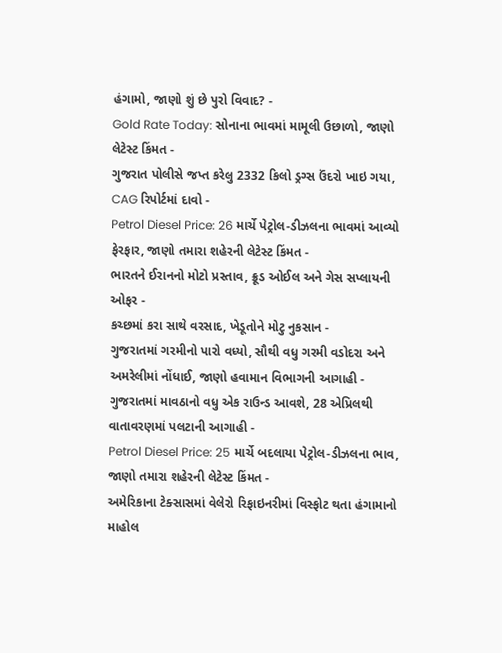હંગામો, જાણો શું છે પુરો વિવાદ? -
Gold Rate Today: સોનાના ભાવમાં મામૂલી ઉછાળો, જાણો લેટેસ્ટ કિંમત -
ગુજરાત પોલીસે જપ્ત કરેલુ 2332 કિલો ડ્રગ્સ ઉંદરો ખાઇ ગયા, CAG રિપોર્ટમાં દાવો -
Petrol Diesel Price: 26 માર્ચે પેટ્રોલ-ડીઝલના ભાવમાં આવ્યો ફેરફાર, જાણો તમારા શહેરની લેટેસ્ટ કિંમત -
ભારતને ઈરાનનો મોટો પ્રસ્તાવ, ક્રૂડ ઓઈલ અને ગેસ સપ્લાયની ઓફર -
કચ્છમાં કરા સાથે વરસાદ, ખેડૂતોને મોટુ નુકસાન -
ગુજરાતમાં ગરમીનો પારો વધ્યો, સૌથી વધુ ગરમી વડોદરા અને અમરેલીમાં નોંધાઈ, જાણો હવામાન વિભાગની આગાહી -
ગુજરાતમાં માવઠાનો વધુ એક રાઉન્ડ આવશે, 28 એપ્રિલથી વાતાવરણમાં પલટાની આગાહી -
Petrol Diesel Price: 25 માર્ચે બદલાયા પેટ્રોલ-ડીઝલના ભાવ, જાણો તમારા શહેરની લેટેસ્ટ કિંમત -
અમેરિકાના ટેક્સાસમાં વેલેરો રિફાઇનરીમાં વિસ્ફોટ થતા હંગામાનો માહોલ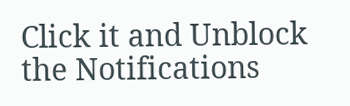Click it and Unblock the Notifications